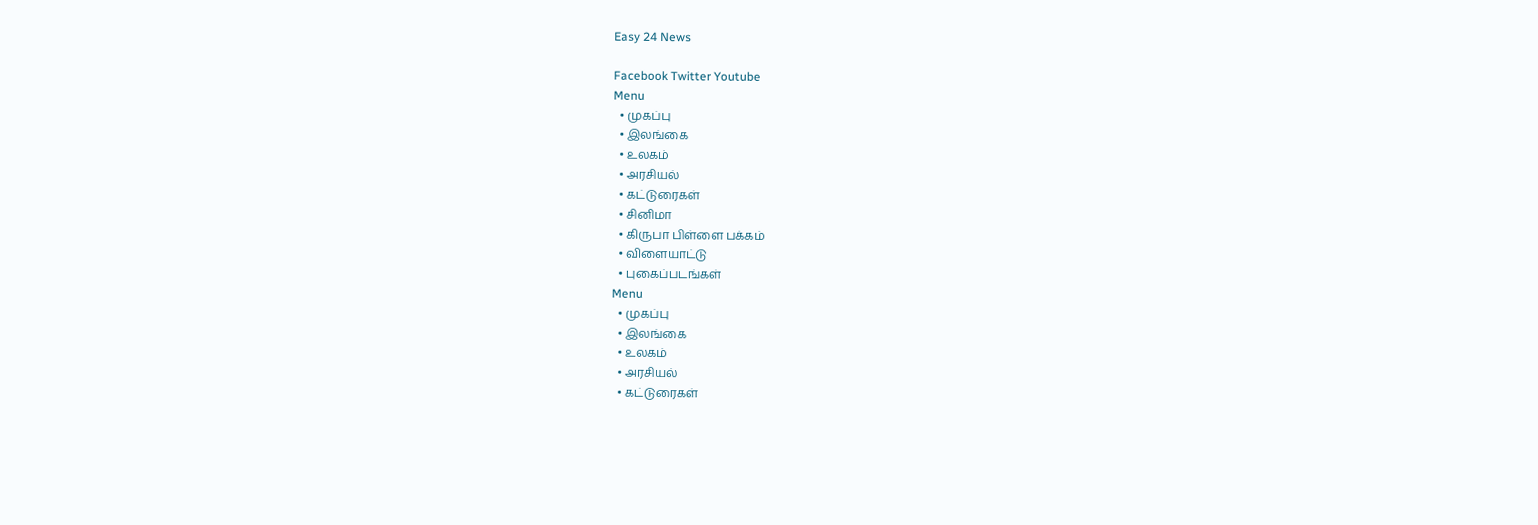Easy 24 News

Facebook Twitter Youtube
Menu
  • முகப்பு
  • இலங்கை
  • உலகம்
  • அரசியல்
  • கட்டுரைகள்
  • சினிமா
  • கிருபா பிள்ளை பக்கம்
  • விளையாட்டு
  • புகைப்படங்கள்
Menu
  • முகப்பு
  • இலங்கை
  • உலகம்
  • அரசியல்
  • கட்டுரைகள்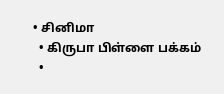• சினிமா
  • கிருபா பிள்ளை பக்கம்
  •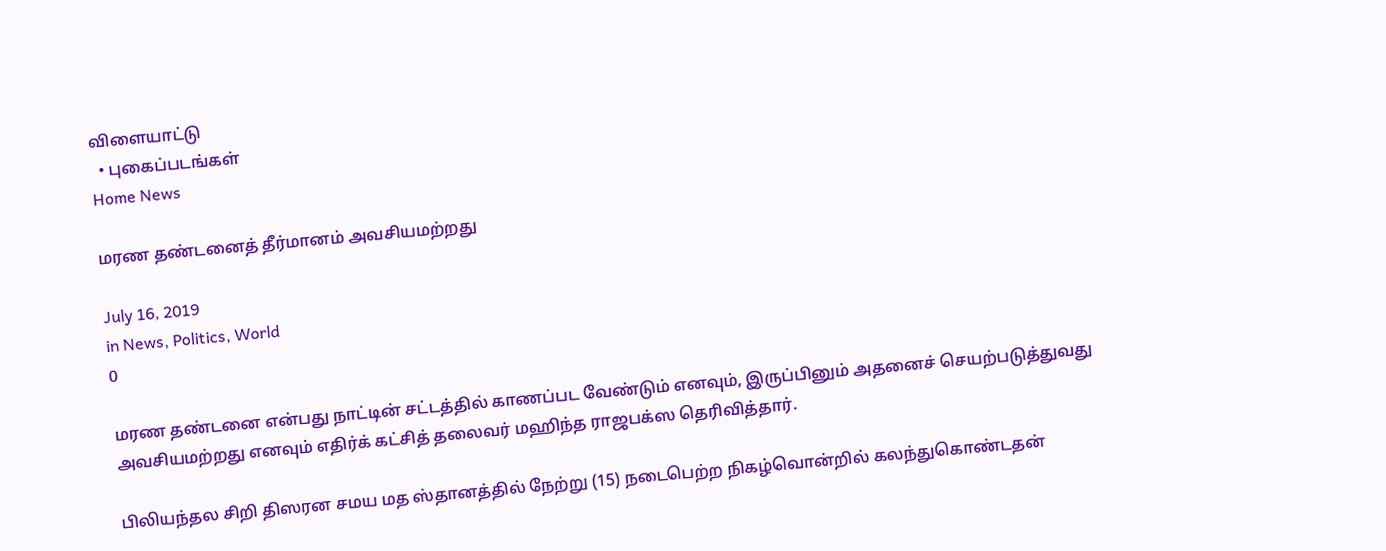விளையாட்டு
  • புகைப்படங்கள்
Home News

மரண தண்டனைத் தீர்மானம் அவசியமற்றது

July 16, 2019
in News, Politics, World
0

மரண தண்டனை என்பது நாட்டின் சட்டத்தில் காணப்பட வேண்டும் எனவும், இருப்பினும் அதனைச் செயற்படுத்துவது அவசியமற்றது எனவும் எதிர்க் கட்சித் தலைவர் மஹிந்த ராஜபக்ஸ தெரிவித்தார்.

பிலியந்தல சிறி திஸரன சமய மத ஸ்தானத்தில் நேற்று (15) நடைபெற்ற நிகழ்வொன்றில் கலந்துகொண்டதன்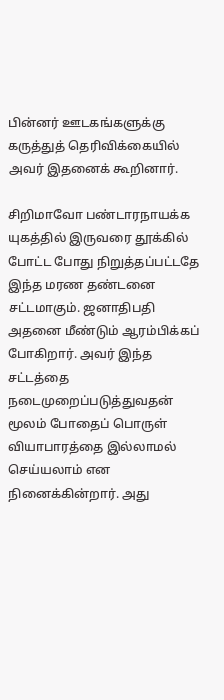பின்னர் ஊடகங்களுக்கு கருத்துத் தெரிவிக்கையில் அவர் இதனைக் கூறினார்.

சிறிமாவோ பண்டாரநாயக்க யுகத்தில் இருவரை தூக்கில் போட்ட போது நிறுத்தப்பட்டதே இந்த மரண தண்டனை சட்டமாகும். ஜனாதிபதி அதனை மீண்டும் ஆரம்பிக்கப் போகிறார். அவர் இந்த சட்டத்தை நடைமுறைப்படுத்துவதன் மூலம் போதைப் பொருள் வியாபாரத்தை இல்லாமல் செய்யலாம் என நினைக்கின்றார். அது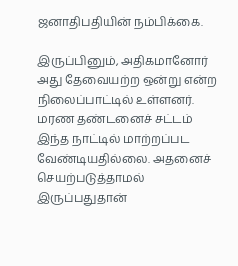ஜனாதிபதியின் நம்பிக்கை.

இருப்பினும், அதிகமானோர் அது தேவையற்ற ஒன்று என்ற நிலைப்பாட்டில் உள்ளனர். மரண தண்டனைச் சட்டம் இந்த நாட்டில் மாற்றப்பட வேண்டியதில்லை. அதனைச் செயற்படுத்தாமல் இருப்பதுதான்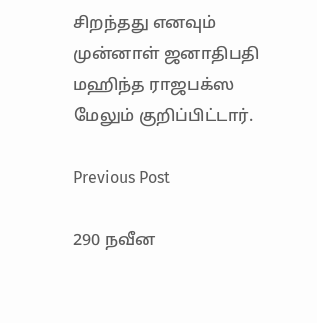சிறந்தது எனவும் முன்னாள் ஜனாதிபதி மஹிந்த ராஜபக்ஸ மேலும் குறிப்பிட்டார்.

Previous Post

290 நவீன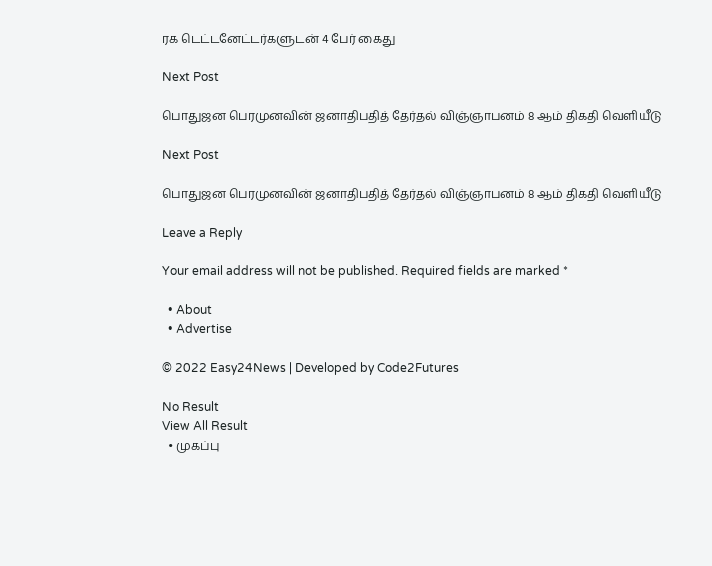ரக டெட்டனேட்டர்களுடன் 4 பேர் கைது

Next Post

பொதுஜன பெரமுனவின் ஜனாதிபதித் தேர்தல் விஞ்ஞாபனம் 8 ஆம் திகதி வெளியீடு

Next Post

பொதுஜன பெரமுனவின் ஜனாதிபதித் தேர்தல் விஞ்ஞாபனம் 8 ஆம் திகதி வெளியீடு

Leave a Reply

Your email address will not be published. Required fields are marked *

  • About
  • Advertise

© 2022 Easy24News | Developed by Code2Futures

No Result
View All Result
  • முகப்பு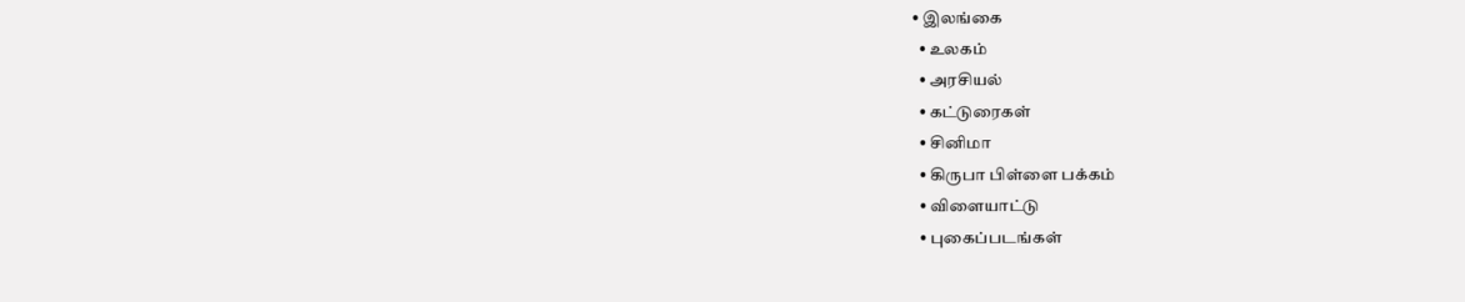• இலங்கை
  • உலகம்
  • அரசியல்
  • கட்டுரைகள்
  • சினிமா
  • கிருபா பிள்ளை பக்கம்
  • விளையாட்டு
  • புகைப்படங்கள்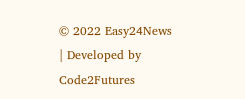© 2022 Easy24News | Developed by Code2Futures